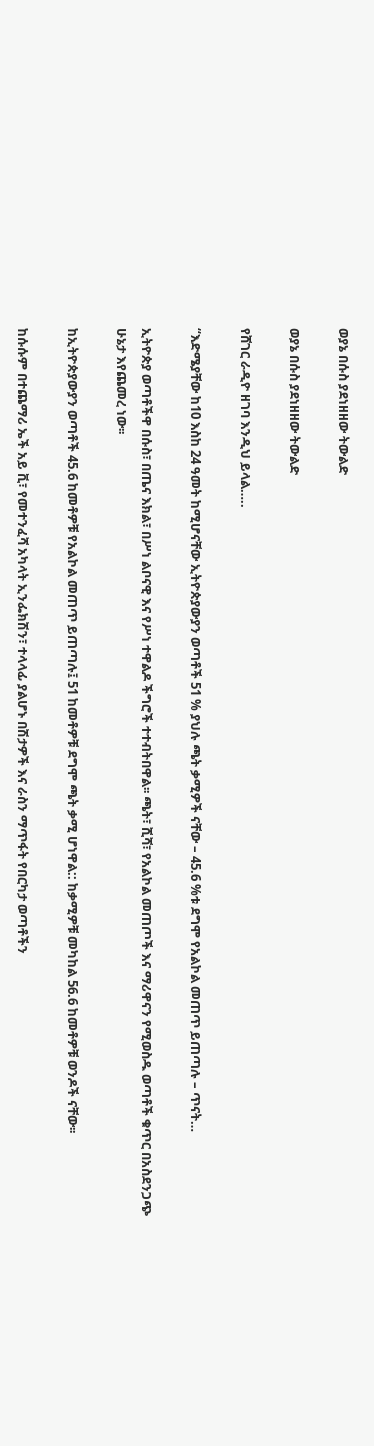ወያኔ በሱስ ያደነዘዘው ትውልድ

ወያኔ በሱስ ያደነዘዘው ትውልድ

የሸገር ራዲዮ ዘገባ እንዲህ ይላል…..

“እድሜያቸው ከ10 እስከ 24 ዓመት ከሚሆናቸው ኢትዮጵያውያን ወጣቶች 51 % ያህሉ ጫት ቃሚዎች ናቸው – 45.6 %ቱ ደግሞ የአልኮል መጠጥ ይጠጣሉ – ጥናት…

ኢትዮጵያ ወጣቶችዋ በሱስ፣ በጤና እክል፣ በሥነ ልቦናዊ እና የሥነ ተዋልዶ ችግሮች ተተብትበዋል፡፡ ጫት፣ ሺሻ፣ የአልኮል መጠጦች እና ማሪዋናን የሚወስዱ ወጣቶች ቁጥር በአስደንጋጭ ሁኔታ እየጨመረ ነው፡፡

ከኢትዮጵያውያን ወጣቶች 45.6 ከመቶዎቹ የአልኮል መጠጥ ይጠጣሉ፤ 51 ከመቶዎቹ ደግሞ ጫት ቃሚ ሆነዋል:: ከቃሚዎቹ መካከል 56.6 ከመቶዎቹ ወንዶች ናቸው፡፡

ከሱሱም በተጨማሪ ኤች አይ ቪ፣ የመተንፈሻ አካላት ኢንፌክሽን፣ ተላላፊ ያልሆኑ በሽታዎች እና ራስን ማጥፋት የበርካታ ወጣቶችን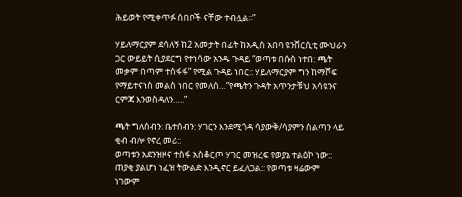ሕይወት የሚቀጥፉ ሰበቦች ናቸው ተብሏል፡፡”

ሃይለማርያም ደሳለኝ ከ2 አመታት በፊት ከአዲስ አበባ ዩንቨርሲቲ ሙህራን ጋር ውይይት ሲያደርግ የተነሳው አንዱ ጉዳይ “ወጣቱ በሱስ ነተበ: ጫት መቃም በጣም ተስፋፋ” የሚል ጉዳይ ነበር:: ሃይለማርያም ግን ከማሾፍ የማይተናነስ መልስ ነበር የመለሰ…”የጫትን ጉዳት አጥንታቹህ አሳዩንና ርምጃ እንወስዳለን…..”

ጫት ግለሰብን: ቤተሰብን: ሃገርን እንደሚጎዳ ሳያውቅ/ሳያምን ስልጣን ላይ ቂብ ብሎ የኖረ መሪ::
ወጣቱን አደንዝዞና ተስፋ አስቆርጦ ሃገር መዝረፍ የወያኔ ተልዕኮ ነው:: ጠያቂ ያልሆነ ነፈዝ ትውልድ እንዲኖር ይፈለጋል:: የወጣቱ ዛሬውም ነገውም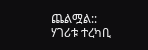ጨልሟል:: ሃገሪቱ ተረካቢ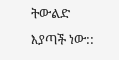ትውልድ እያጣች ነው::